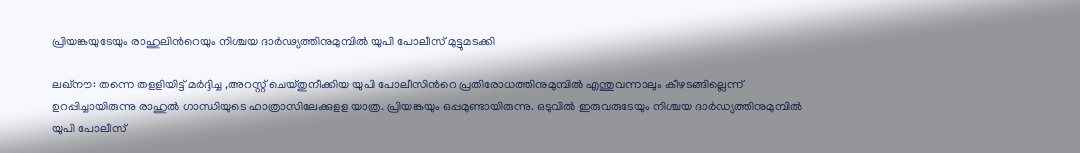പ്രിയങ്കയുടേയും രാഹുലിന്‍റെയും നിശ്ചയ ദാര്‍ഢ്യത്തിനുമുമ്പില്‍ യുപി പോലീസ് മുട്ടുമടക്കി

ലഖ്‌നൗ: തന്നെ തളളിയിട്ട് മര്‍ദ്ദിച്ച ,അറസ്റ്റ് ചെയ്തുനീക്കിയ യുപി പോലീസിന്‍റെ പ്രതിരോധത്തിനുമുമ്പില്‍ എന്തുവന്നാലും കീഴടങ്ങില്ലെന്ന് ഉറപ്പിച്ചായിരുന്നു രാഹുല്‍ ഗാന്ധിയുടെ ഹാത്രാസിലേക്കുളള യാത്ര. പ്രിയങ്കയും ഒപ്പമുണ്ടായിരുന്നു. ഒടുവില്‍ ഇരുവരുടേയും നിശ്ചയ ദാര്‍ഡ്യത്തിനുമുമ്പില്‍ യുപി പോലീസ്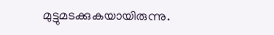മുട്ടുമടക്കുകയായിരുന്നു.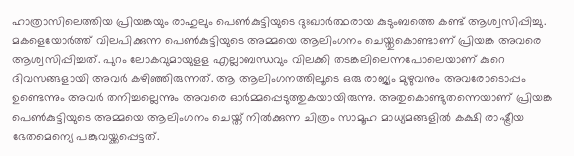ഹാത്രാസിലെത്തിയ പ്രിയങ്കയും രാഹുലും പെണ്‍കുട്ടിയുടെ ദുഃഖാര്‍ത്ഥരായ കുടുംബത്തെ കണ്ട് ആശ്വസിപ്പിച്ചു. മകളെയോര്‍ത്ത് വിലപിക്കുന്ന പെണ്‍കുട്ടിയുടെ അമ്മയെ ആലിംഗനം ചെയ്തുകൊണ്ടാണ് പ്രിയങ്ക അവരെ ആശ്വസിപ്പിച്ചത്. പുറം ലോകവുമായുളള എല്ലാബന്ധവും വിലക്കി തടങ്കലിലെന്നപോലെയാണ് കുറെ ദിവസങ്ങളായി അവര്‍ കഴിഞ്ഞിരുന്നത്. ആ ആലിംഗനത്തിലൂടെ ഒരു രാജ്യം മുഴുവനും അവരോടൊപ്പം ഉണ്ടെന്നും അവര്‍ തനിച്ചല്ലെന്നും അവരെ ഓര്‍മ്മപ്പെടുത്തുകയായിരുന്നു. അതുകൊണ്ടുതന്നെയാണ് പ്രിയങ്ക പെണ്‍കുട്ടിയുടെ അമ്മയെ ആലിംഗനം ചെയ്ത് നില്‍ക്കുന്ന ചിത്രം സാമൂഹ മാധ്യമങ്ങളില്‍ കക്ഷി രാഷ്ട്രീയ ഭേതമെന്യെ പങ്കുവയ്ക്കപ്പെട്ടത്.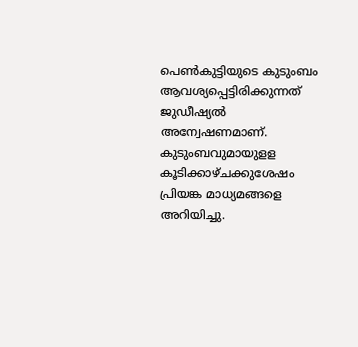പെണ്‍കുട്ടിയുടെ കുടുംബം ആവശ്യപ്പെട്ടിരിക്കുന്നത് ജുഡീഷ്യല്‍ അന്വേഷണമാണ്. കുടുംബവുമായുളള കൂടിക്കാഴ്ചക്കുശേഷം പ്രിയങ്ക മാധ്യമങ്ങളെ അറിയിച്ചു.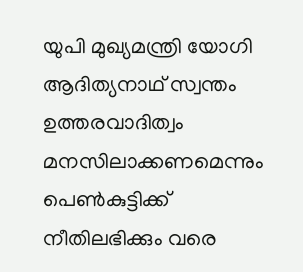യുപി മുഖ്യമന്ത്രി യോഗി ആദിത്യനാഥ് സ്വന്തം ഉത്തരവാദിത്വം മനസിലാക്കണമെന്നും പെണ്‍കുട്ടിക്ക് നീതിലഭിക്കും വരെ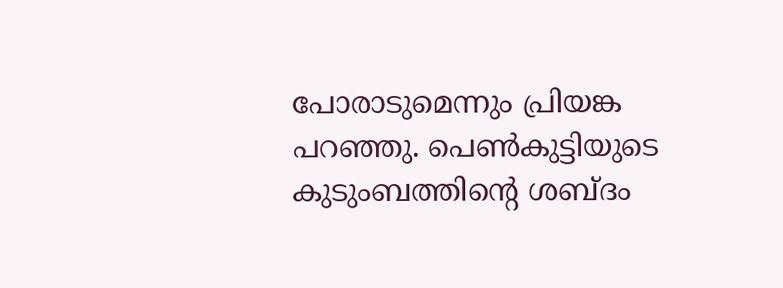പോരാടുമെന്നും പ്രിയങ്ക പറഞ്ഞു. പെണ്‍കുട്ടിയുടെ കുടുംബത്തിന്‍റെ ശബ്ദം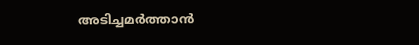അടിച്ചമര്‍ത്താന്‍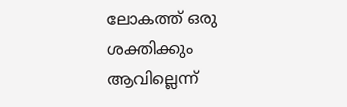ലോകത്ത് ഒരു ശക്തിക്കും ആവില്ലെന്ന്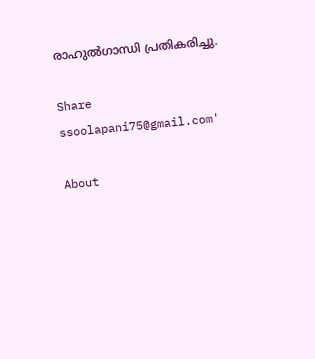രാഹുല്‍ഗാന്ധി പ്രതികരിച്ചു.

Share
ssoolapani75@gmail.com'

About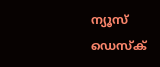ന്യൂസ് ഡെസ്ക്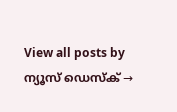View all posts by ന്യൂസ് ഡെസ്ക് →